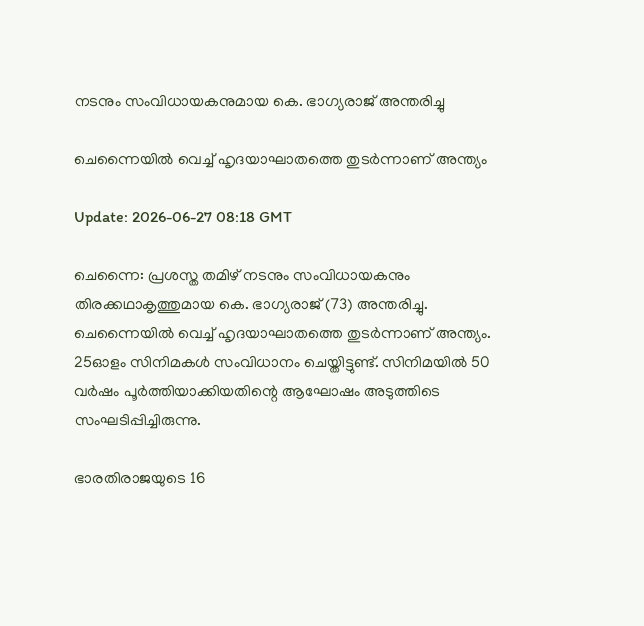നടനും സംവിധായകനുമായ കെ. ഭാഗ്യരാജ് അന്തരിച്ചു

ചെന്നൈയില്‍ വെച്ച് ഹൃദയാഘാതത്തെ തുടര്‍ന്നാണ് അന്ത്യം

Update: 2026-06-27 08:18 GMT

ചെന്നൈ: പ്രശസ്ത തമിഴ് നടനും സംവിധായകനും തിരക്കഥാകൃത്തുമായ കെ. ഭാഗ്യരാജ് (73) അന്തരിച്ചു. ചെന്നൈയില്‍ വെച്ച് ഹൃദയാഘാതത്തെ തുടര്‍ന്നാണ് അന്ത്യം. 25ഓളം സിനിമകള്‍ സംവിധാനം ചെയ്തിട്ടുണ്ട്. സിനിമയില്‍ 50 വര്‍ഷം പൂര്‍ത്തിയാക്കിയതിന്റെ ആഘോഷം അടുത്തിടെ സംഘടിപ്പിച്ചിരുന്നു.

ഭാരതിരാജയുടെ 16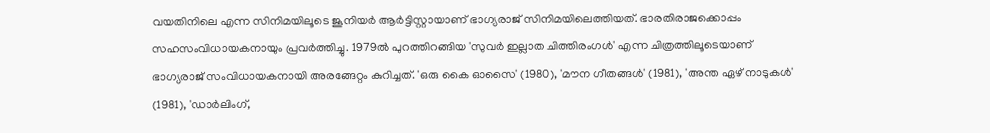വയതിനിലെ എന്ന സിനിമയിലൂടെ ജൂനിയര്‍ ആര്‍ട്ടിസ്റ്റായാണ് ഭാഗ്യരാജ് സിനിമയിലെത്തിയത്. ഭാരതിരാജക്കൊപ്പം സഹസംവിധായകനായും പ്രവര്‍ത്തിച്ചു. 1979ല്‍ പുറത്തിറങ്ങിയ 'സുവര്‍ ഇല്ലാത ചിത്തിരംഗള്‍' എന്ന ചിത്രത്തിലൂടെയാണ് ഭാഗ്യരാജ് സംവിധായകനായി അരങ്ങേറ്റം കുറിച്ചത്. 'ഒരു കൈ ഓസൈ' (1980), 'മൗന ഗീതങ്ങള്‍' (1981), 'അന്ത ഏഴ് നാടുകള്‍' (1981), 'ഡാര്‍ലിംഗ്,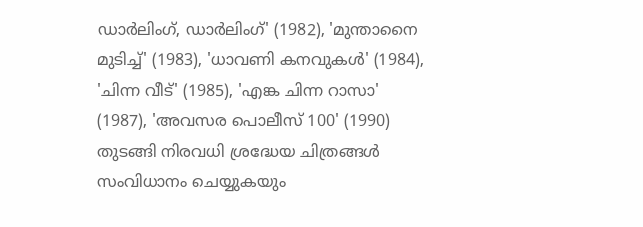ഡാര്‍ലിംഗ്, ഡാര്‍ലിംഗ്' (1982), 'മുന്താനൈ മുടിച്ച്' (1983), 'ധാവണി കനവുകള്‍' (1984), 'ചിന്ന വീട്' (1985), 'എങ്ക ചിന്ന റാസാ' (1987), 'അവസര പൊലീസ് 100' (1990) തുടങ്ങി നിരവധി ശ്രദ്ധേയ ചിത്രങ്ങള്‍ സംവിധാനം ചെയ്യുകയും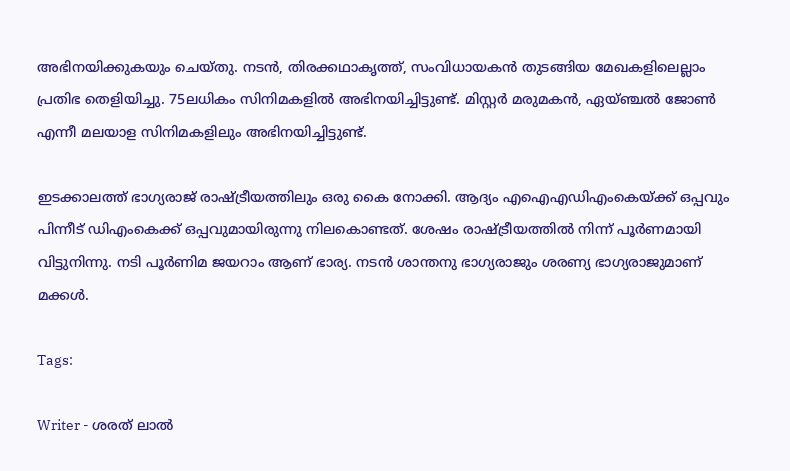അഭിനയിക്കുകയും ചെയ്തു. നടന്‍, തിരക്കഥാകൃത്ത്, സംവിധായകന്‍ തുടങ്ങിയ മേഖകളിലെല്ലാം പ്രതിഭ തെളിയിച്ചു. 75ലധികം സിനിമകളില്‍ അഭിനയിച്ചിട്ടുണ്ട്. മിസ്റ്റര്‍ മരുമകന്‍, ഏയ്ഞ്ചല്‍ ജോണ്‍ എന്നീ മലയാള സിനിമകളിലും അഭിനയിച്ചിട്ടുണ്ട്.

ഇടക്കാലത്ത് ഭാഗ്യരാജ് രാഷ്ട്രീയത്തിലും ഒരു കൈ നോക്കി. ആദ്യം എഐഎഡിഎംകെയ്ക്ക് ഒപ്പവും പിന്നീട് ഡിഎംകെക്ക് ഒപ്പവുമായിരുന്നു നിലകൊണ്ടത്. ശേഷം രാഷ്ട്രീയത്തില്‍ നിന്ന് പൂര്‍ണമായി വിട്ടുനിന്നു. നടി പൂര്‍ണിമ ജയറാം ആണ് ഭാര്യ. നടന്‍ ശാന്തനു ഭാഗ്യരാജും ശരണ്യ ഭാഗ്യരാജുമാണ് മക്കള്‍.

Tags:

Writer - ശരത് ലാൽ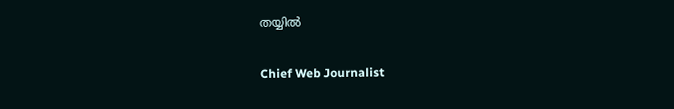തയ്യിൽ

Chief Web Journalist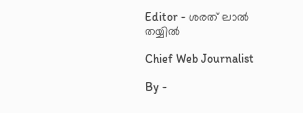Editor - ശരത് ലാൽ തയ്യിൽ

Chief Web Journalist

By -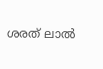ശരത് ലാൽ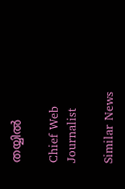തയ്യിൽ

Chief Web Journalist

Similar News